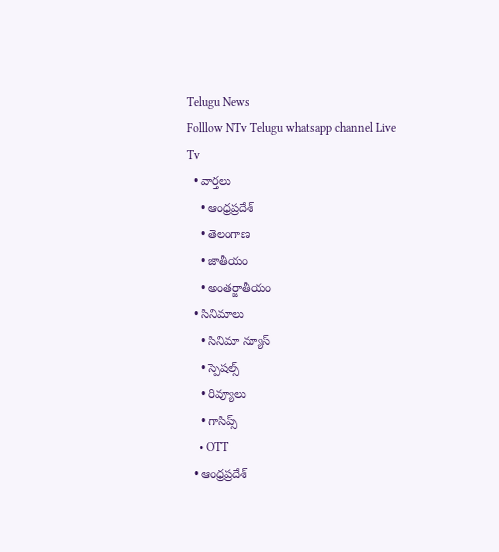Telugu News
Folllow NTv Telugu whatsapp channel Live Tv
  • వార్తలు
    • ఆంధ్రప్రదేశ్
    • తెలంగాణ
    • జాతీయం
    • అంతర్జాతీయం
  • సినిమాలు
    • సినిమా న్యూస్
    • స్పెషల్స్
    • రివ్యూలు
    • గాసిప్స్
    • OTT
  • ఆంధ్రప్రదేశ్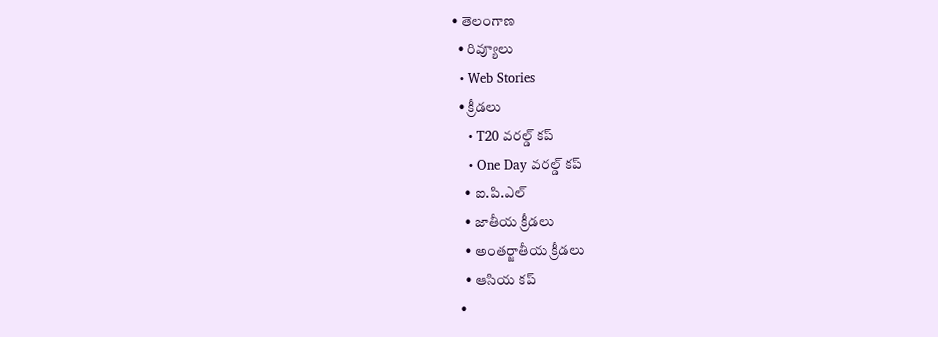• తెలంగాణ
  • రివ్యూలు
  • Web Stories
  • క్రీడలు
    • T20 వరల్డ్ కప్
    • One Day వరల్డ్ కప్
    • ఐ.పి.ఎల్
    • జాతీయ క్రీడలు
    • అంతర్జాతీయ క్రీడలు
    • ఆసియ కప్
  •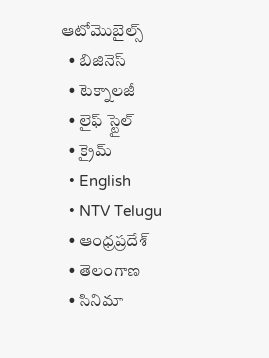ఆటోమొబైల్స్
  • బిజినెస్‌
  • టెక్నాలజీ
  • లైఫ్ స్టైల్
  • క్రైమ్
  • English
  • NTV Telugu
  • ఆంధ్రప్రదేశ్
  • తెలంగాణ
  • సినిమా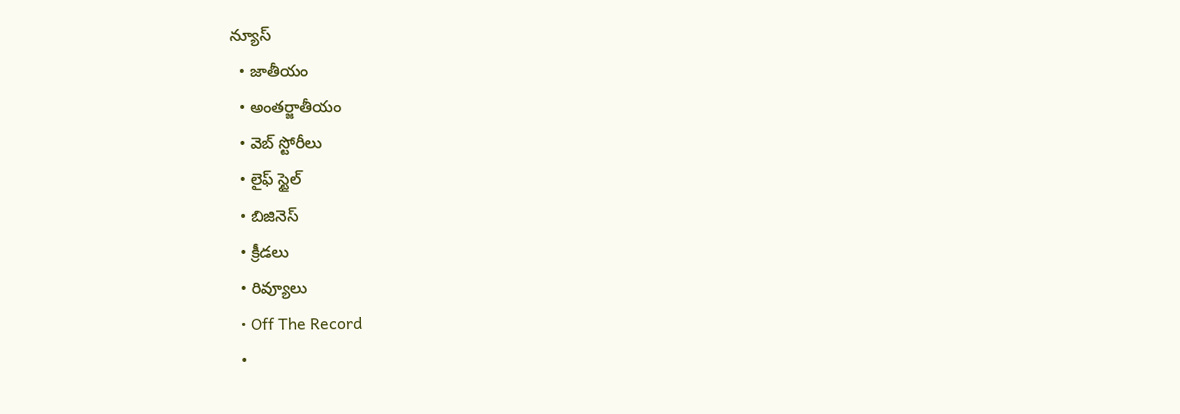న్యూస్
  • జాతీయం
  • అంతర్జాతీయం
  • వెబ్ స్టోరీలు
  • లైఫ్ స్టైల్
  • బిజినెస్‌
  • క్రీడలు
  • రివ్యూలు
  • Off The Record
  •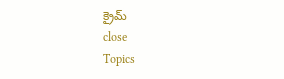క్రైమ్
close
Topics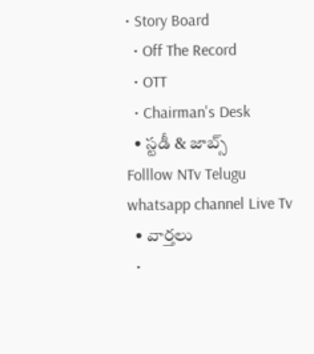• Story Board
  • Off The Record
  • OTT
  • Chairman's Desk
  • స్టడీ & జాబ్స్
Folllow NTv Telugu whatsapp channel Live Tv
  • వార్తలు
  •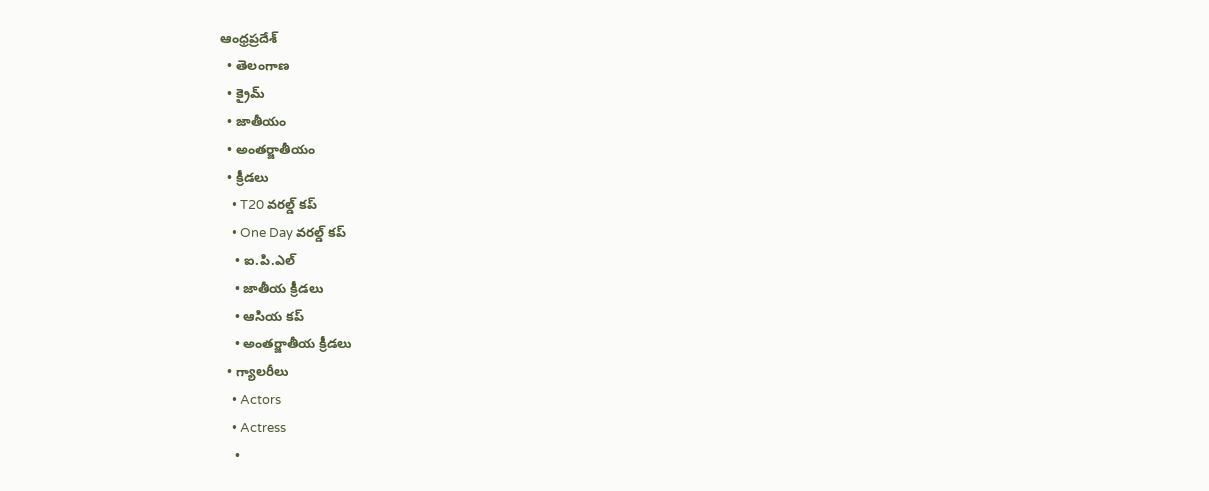ఆంధ్రప్రదేశ్
  • తెలంగాణ
  • క్రైమ్
  • జాతీయం
  • అంతర్జాతీయం
  • క్రీడలు
    • T20 వరల్డ్ కప్
    • One Day వరల్డ్ కప్
    • ఐ.పి.ఎల్
    • జాతీయ క్రీడలు
    • ఆసియ కప్
    • అంతర్జాతీయ క్రీడలు
  • గ్యాలరీలు
    • Actors
    • Actress
    •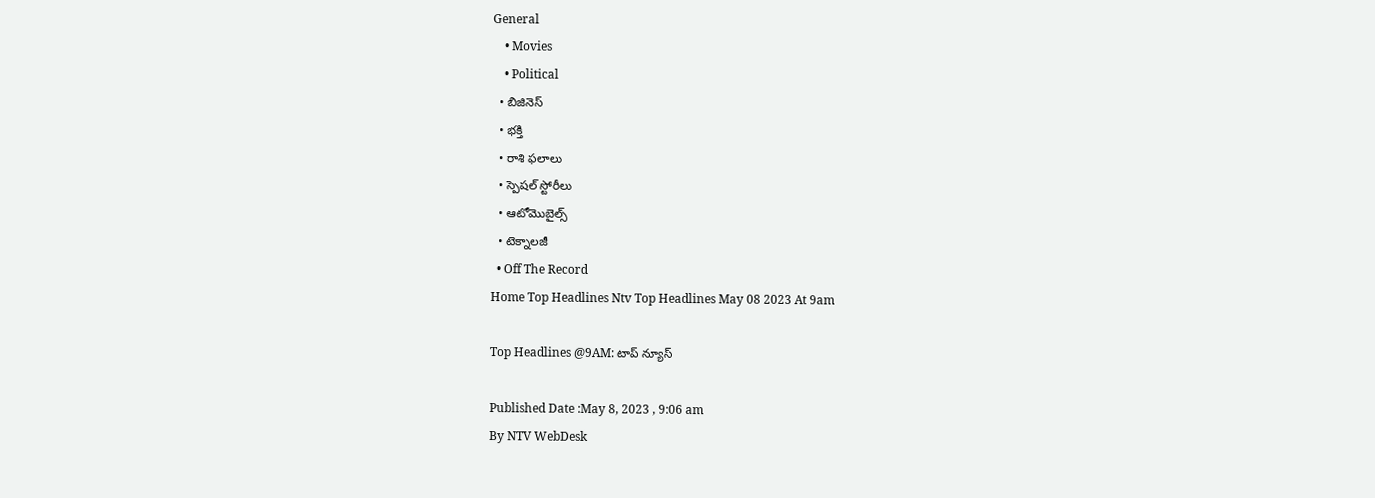General
    • Movies
    • Political
  • బిజినెస్‌
  • భక్తి
  • రాశి ఫలాలు
  • స్పెషల్‌ స్టోరీలు
  • ఆటోమొబైల్స్
  • టెక్నాలజీ
  • Off The Record
Home Top Headlines Ntv Top Headlines May 08 2023 At 9am

Top Headlines @9AM: టాప్ న్యూస్

Published Date :May 8, 2023 , 9:06 am
By NTV WebDesk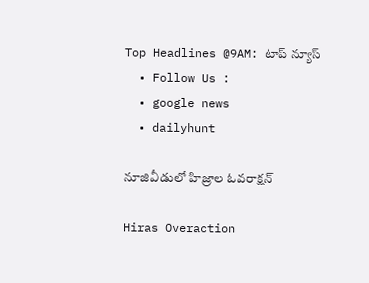Top Headlines @9AM: టాప్ న్యూస్
  • Follow Us :
  • google news
  • dailyhunt

నూజివీడులో హిజ్రాల ఓవరాక్షన్

Hiras Overaction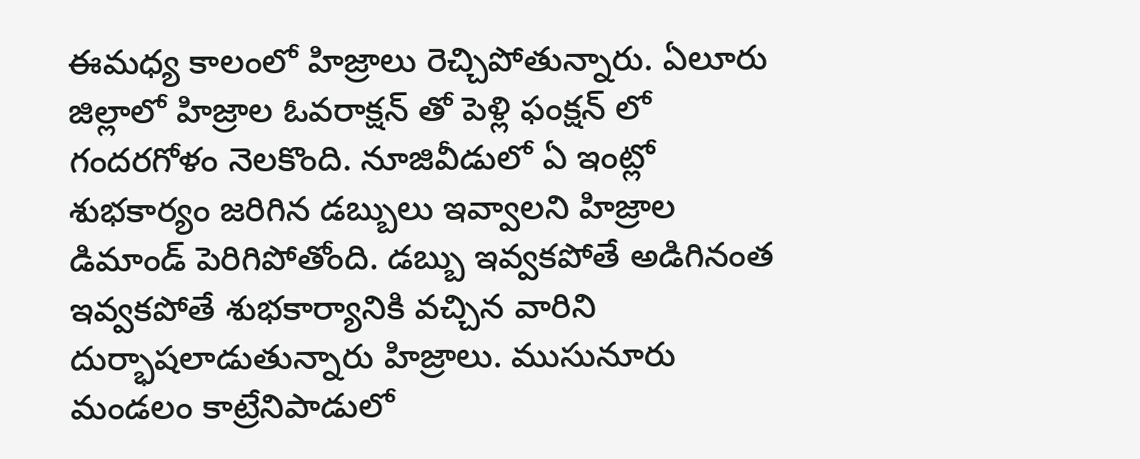ఈమధ్య కాలంలో హిజ్రాలు రెచ్చిపోతున్నారు. ఏలూరు జిల్లాలో హిజ్రాల ఓవరాక్షన్ తో పెళ్లి ఫంక్షన్ లో గందరగోళం నెలకొంది. నూజివీడులో ఏ ఇంట్లో శుభకార్యం జరిగిన డబ్బులు ఇవ్వాలని హిజ్రాల డిమాండ్ పెరిగిపోతోంది. డబ్బు ఇవ్వకపోతే అడిగినంత ఇవ్వకపోతే శుభకార్యానికి వచ్చిన వారిని దుర్భాషలాడుతున్నారు హిజ్రాలు. ముసునూరు మండలం కాట్రేనిపాడులో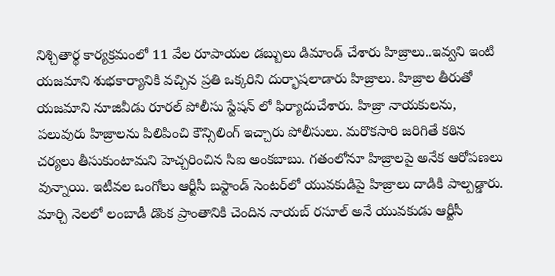నిశ్చితార్థ కార్యక్రమంలో 11 వేల రూపాయల డబ్బులు డిమాండ్ చేశారు హిజ్రాలు..ఇవ్వని ఇంటి యజమాని శుభకార్యానికి వచ్చిన ప్రతి ఒక్కరిని దుర్భాషలాడారు హిజ్రాలు. హిజ్రాల తీరుతో యజమాని నూజివీడు రూరల్ పోలీసు స్టేషన్ లో ఫిర్యాదుచేశారు. హిజ్రా నాయకులను, పలువురు హిజ్రాలను పిలిపించి కౌన్సిలింగ్ ఇచ్చారు పోలీసులు. మరొకసారి జరిగితే కఠిన చర్యలు తీసుకుంటామని హెచ్చరించిన సిఐ అంకబాబు. గతంలోనూ హిజ్రాలపై అనేక ఆరోపణలు వున్నాయి. ఇటీవల ఒంగోలు ఆర్టీసీ బస్టాండ్ సెంటర్‌లో యువకుడిపై హిజ్రాలు దాడికి పాల్పడ్డారు. మార్చి నెలలో లంబాడీ డొంక ప్రాంతానికి చెందిన నాయబ్‌ రసూల్‌ అనే యువకుడు ఆర్టీసీ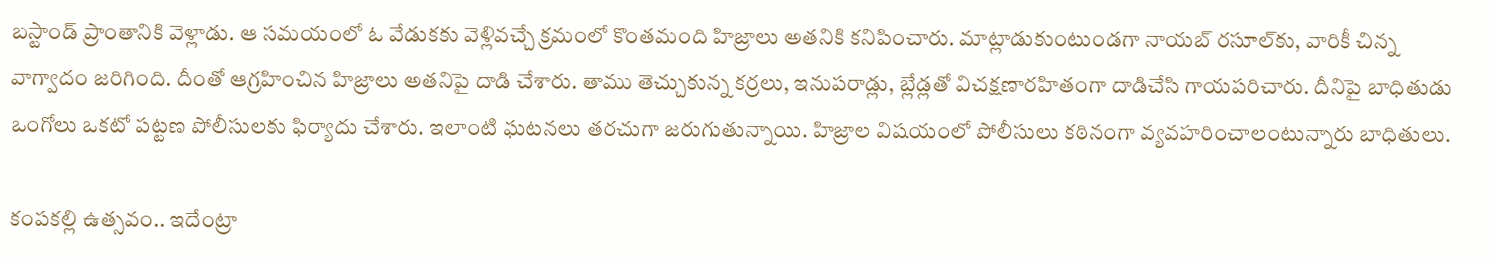బస్టాండ్‌ ప్రాంతానికి వెళ్లాడు. ఆ సమయంలో ఓ వేడుకకు వెళ్లివచ్చే క్రమంలో కొంతమంది హిజ్రాలు అతనికి కనిపించారు. మాట్లాడుకుంటుండగా నాయబ్‌ రసూల్‌కు, వారికీ చిన్న వాగ్వాదం జరిగింది. దీంతో ఆగ్రహించిన హిజ్రాలు అతనిపై దాడి చేశారు. తాము తెచ్చుకున్న కర్రలు, ఇనుపరాడ్లు, బ్లేడ్లతో విచక్షణారహితంగా దాడిచేసి గాయపరిచారు. దీనిపై బాధితుడు ఒంగోలు ఒకటో పట్టణ పోలీసులకు ఫిర్యాదు చేశారు. ఇలాంటి ఘటనలు తరచుగా జరుగుతున్నాయి. హిజ్రాల విషయంలో పోలీసులు కఠినంగా వ్యవహరించాలంటున్నారు బాధితులు.

కంపకల్లి ఉత్సవం.. ఇదేంట్రా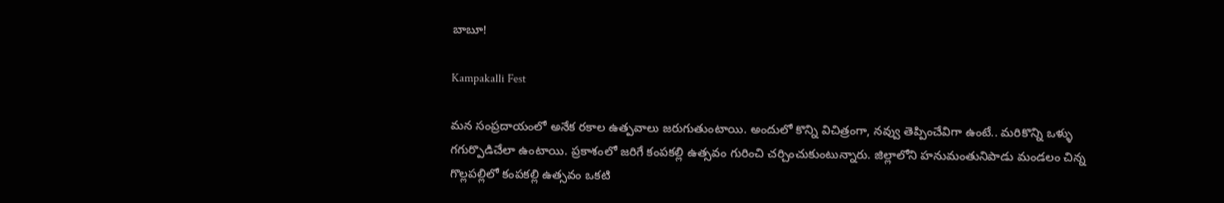బాబూ!

Kampakalli Fest

మన సంప్రదాయంలో అనేక రకాల ఉత్పవాలు జరుగుతుంటాయి. అందులో కొన్ని విచిత్రంగా, నవ్వు తెప్పించేవిగా ఉంటే.. మరికొన్ని ఒళ్ళు గగుర్పొడిచేలా ఉంటాయి. ప్రకాశంలో జరిగే కంపకల్లి ఉత్సవం గురించి చర్చించుకుంటున్నారు. జిల్లాలోని హనుమంతునిపాడు మండలం చిన్న గొల్లపల్లిలో కంపకల్లి ఉత్సవం ఒకటి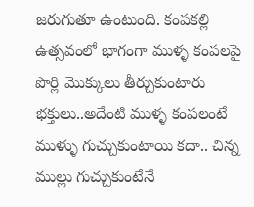జరుగుతూ ఉంటుంది. కంపకల్లి ఉత్సవంలో భాగంగా ముళ్ళ కంపలపై పొర్లి మొక్కులు తీర్చుకుంటారు భక్తులు..అదేంటి ముళ్ళ కంపలంటే ముళ్ళు గుచ్చుకుంటాయి కదా.. చిన్న ముల్లు గుచ్చుకుంటేనే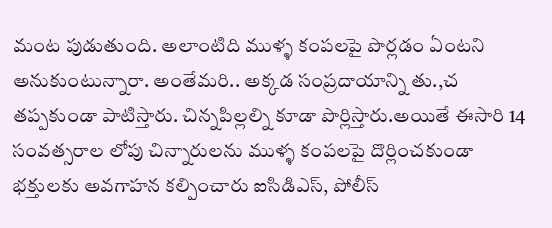మంట పుడుతుంది. అలాంటిది ముళ్ళ కంపలపై పొర్లడం ఏంటని అనుకుంటున్నారా. అంతేమరి.. అక్కడ సంప్రదాయాన్ని తు.,చ తప్పకుండా పాటిస్తారు. చిన్నపిల్లల్ని కూడా పొర్లిస్తారు.అయితే ఈసారి 14 సంవత్సరాల లోపు చిన్నారులను ముళ్ళ కంపలపై దొర్లించకుండా భక్తులకు అవగాహన కల్పించారు ఐసిడిఎస్, పోలీస్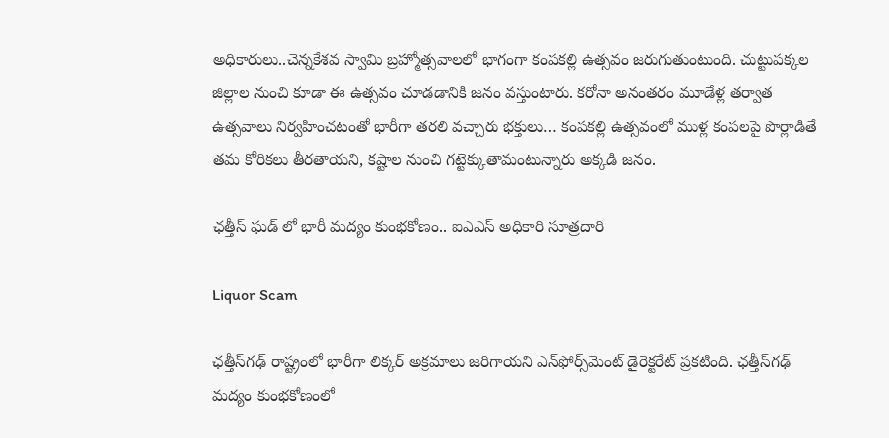అధికారులు..చెన్నకేశవ స్వామి బ్రహ్మోత్సవాలలో భాగంగా కంపకల్లి ఉత్సవం జరుగుతుంటుంది. చుట్టుపక్కల జిల్లాల నుంచి కూడా ఈ ఉత్సవం చూడడానికి జనం వస్తుంటారు. కరోనా అనంతరం మూడేళ్ల తర్వాత ఉత్సవాలు నిర్వహించటంతో భారీగా తరలి వచ్చారు భక్తులు… కంపకల్లి ఉత్సవంలో ముళ్ల కంపలపై పొర్లాడితే తమ కోరికలు తీరతాయని, కష్టాల నుంచి గట్టెక్కుతామంటున్నారు అక్కడి జనం.

ఛత్తీస్ ఘడ్ లో భారీ మద్యం కుంభకోణం.. ఐఎఎస్ అధికారి సూత్రదారి

Liquor Scam

ఛత్తీస్‌గఢ్‌ రాష్ట్రంలో భారీగా లిక్కర్ అక్రమాలు జరిగాయని ఎన్‌ఫోర్స్‌మెంట్ డైరెక్టరేట్ ప్రకటింది. ఛత్తీస్‌గఢ్ మద్యం కుంభకోణంలో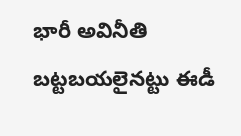భారీ అవినీతి బట్టబయలైనట్టు ఈడీ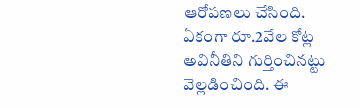ఆరోపణలు చేసింది. ఏకంగా రూ.2వేల కోట్ల అవినీతిని గుర్తించినట్టు వెల్లడించింది. ఈ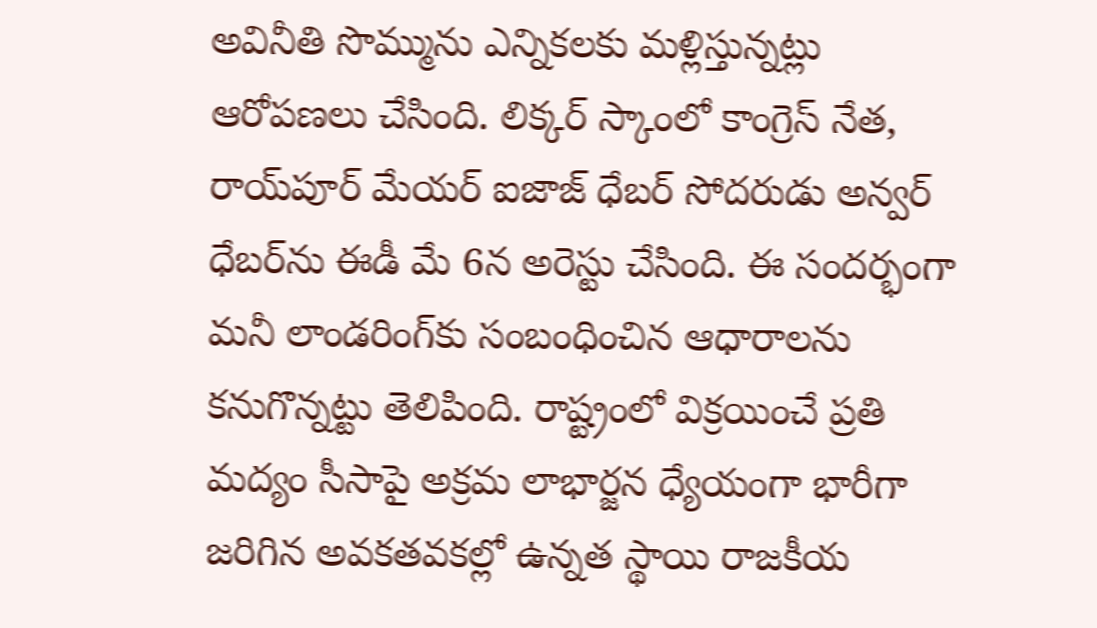అవినీతి సొమ్మును ఎన్నికలకు మళ్లిస్తున్నట్లు ఆరోపణలు చేసింది. లిక్కర్ స్కాంలో కాంగ్రెస్ నేత, రాయ్‌పూర్ మేయర్ ఐజాజ్ ధేబర్ సోదరుడు అన్వర్ ధేబర్‌ను ఈడీ మే 6న అరెస్టు చేసింది. ఈ సందర్భంగా మనీ లాండరింగ్‌కు సంబంధించిన ఆధారాలను కనుగొన్నట్టు తెలిపింది. రాష్ట్రంలో విక్రయించే ప్రతి మద్యం సీసాపై అక్రమ లాభార్జన ధ్యేయంగా భారీగా జరిగిన అవకతవకల్లో ఉన్నత స్థాయి రాజకీయ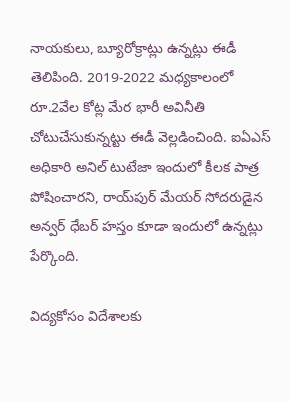నాయకులు, బ్యూరోక్రాట్లు ఉన్నట్లు ఈడీ తెలిపింది. 2019-2022 మధ్యకాలంలో రూ.2వేల కోట్ల మేర భారీ అవినీతి చోటుచేసుకున్నట్టు ఈడీ వెల్లడించింది. ఐఏఎస్ అధికారి అనిల్ టుటేజా ఇందులో కీలక పాత్ర పోషించారని, రాయ్‌పుర్‌ మేయర్‌ సోదరుడైన అన్వర్‌ ధేబర్‌ హస్తం కూడా ఇందులో ఉన్నట్లు పేర్కొంది.

విద్యకోసం విదేశాలకు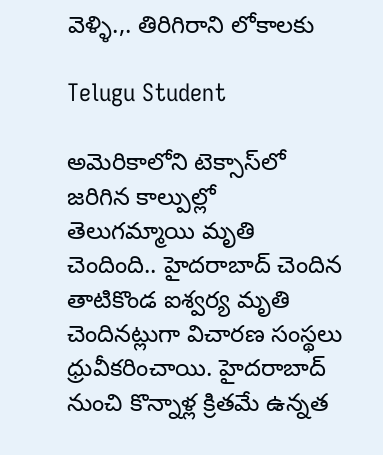వెళ్ళి.,. తిరిగిరాని లోకాలకు

Telugu Student

అమెరికాలోని టెక్సాస్‌లో జరిగిన కాల్పుల్లో తెలుగమ్మాయి మృతి చెందింది.. హైదరాబాద్ చెందిన తాటికొండ ఐశ్వర్య మృతి చెందినట్లుగా విచారణ సంస్థలు ధ్రువీకరించాయి. హైదరాబాద్ నుంచి కొన్నాళ్ల క్రితమే ఉన్నత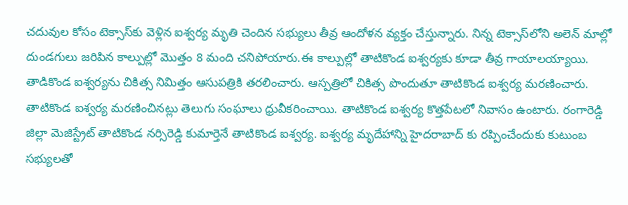చదువుల కోసం టెక్సాస్‌కు వెళ్లిన ఐశ్వర్య మృతి చెందిన సభ్యులు తీవ్ర ఆందోళన వ్యక్తం చేస్తున్నారు. నిన్న టెక్సాస్‌లోని అలెన్ మాల్లో దుండగులు జరిపిన కాల్పుల్లో మొత్తం 8 మంది చనిపోయారు.ఈ కాల్పుల్లో తాటికొండ ఐశ్వర్యకు కూడా తీవ్ర గాయాలయ్యాయి. తాడికొండ ఐశ్వర్యను చికిత్స నిమిత్తం ఆసుపత్రికి తరలించారు. ఆస్పత్రిలో చికిత్స పొందుతూ తాటికొండ ఐశ్వర్య మరణించారు. తాటికొండ ఐశ్వర్య మరణించినట్లు తెలుగు సంఘాలు ధ్రువీకరించాయి. తాటికొండ ఐశ్వర్య కొత్తపేటలో నివాసం ఉంటారు. రంగారెడ్డి జిల్లా మెజిస్ట్రేట్ తాటికొండ నర్సిరెడ్డి కుమార్తెనే తాటికొండ ఐశ్వర్య. ఐశ్వర్య మృదేహాన్ని హైదరాబాద్ కు రప్పించేందుకు కుటుంబ సభ్యులతో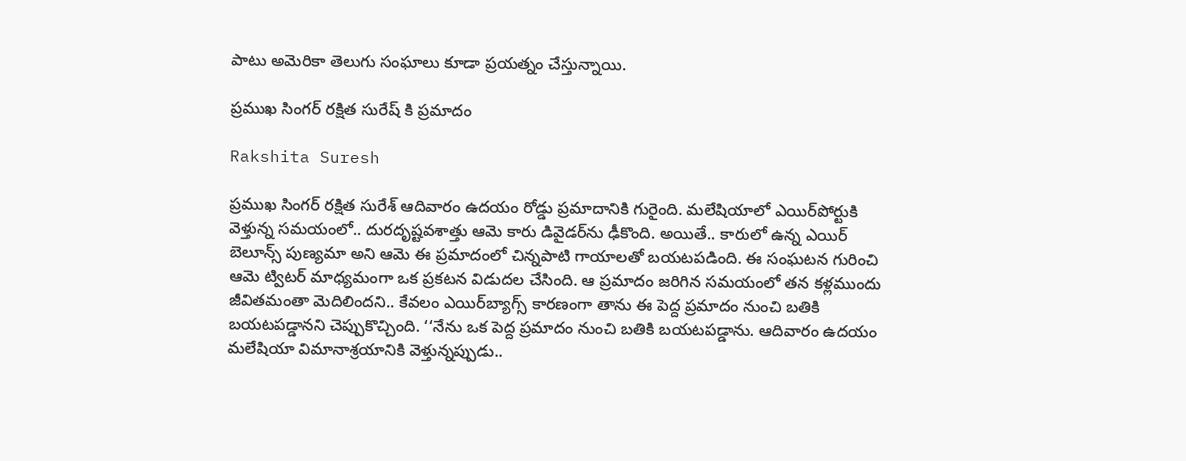పాటు అమెరికా తెలుగు సంఘాలు కూడా ప్రయత్నం చేస్తున్నాయి.

ప్రముఖ సింగర్ రక్షిత సురేష్ కి ప్రమాదం

Rakshita Suresh

ప్రముఖ సింగర్ రక్షిత సురేశ్ ఆదివారం ఉదయం రోడ్డు ప్రమాదానికి గురైంది. మలేషియాలో ఎయిర్‌పోర్టుకి వెళ్తున్న సమయంలో.. దురదృష్టవశాత్తు ఆమె కారు డివైడర్‌ను ఢీకొంది. అయితే.. కారులో ఉన్న ఎయిర్ బెలూన్స్ పుణ్యమా అని ఆమె ఈ ప్రమాదంలో చిన్నపాటి గాయాలతో బయటపడింది. ఈ సంఘటన గురించి ఆమె ట్విటర్ మాధ్యమంగా ఒక ప్రకటన విడుదల చేసింది. ఆ ప్రమాదం జరిగిన సమయంలో తన కళ్లముందు జీవితమంతా మెదిలిందని.. కేవలం ఎయిర్‌బ్యాగ్స్ కారణంగా తాను ఈ పెద్ద ప్రమాదం నుంచి బతికి బయటపడ్డానని చెప్పుకొచ్చింది. ‘‘నేను ఒక పెద్ద ప్రమాదం నుంచి బతికి బయటపడ్డాను. ఆదివారం ఉదయం మలేషియా విమానాశ్రయానికి వెళ్తున్నప్పుడు..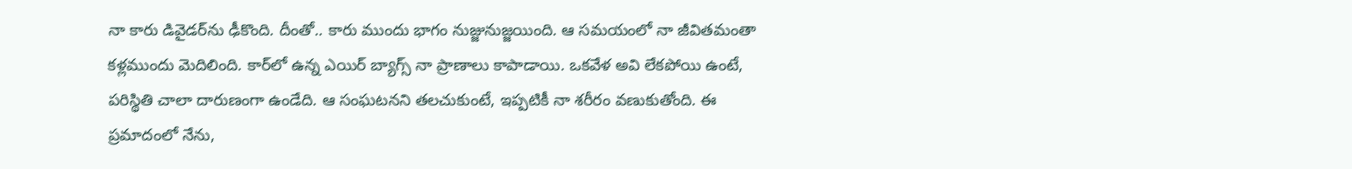నా కారు డివైడర్‌ను ఢీకొంది. దీంతో.. కారు ముందు భాగం నుజ్జునుజ్జయింది. ఆ సమయంలో నా జీవితమంతా కళ్లముందు మెదిలింది. కార్‌లో ఉన్న ఎయిర్ బ్యాగ్స్ నా ప్రాణాలు కాపాడాయి. ఒకవేళ అవి లేకపోయి ఉంటే, పరిస్థితి చాలా దారుణంగా ఉండేది. ఆ సంఘటనని తలచుకుంటే, ఇప్పటికీ నా శరీరం వణుకుతోంది. ఈ ప్రమాదంలో నేను,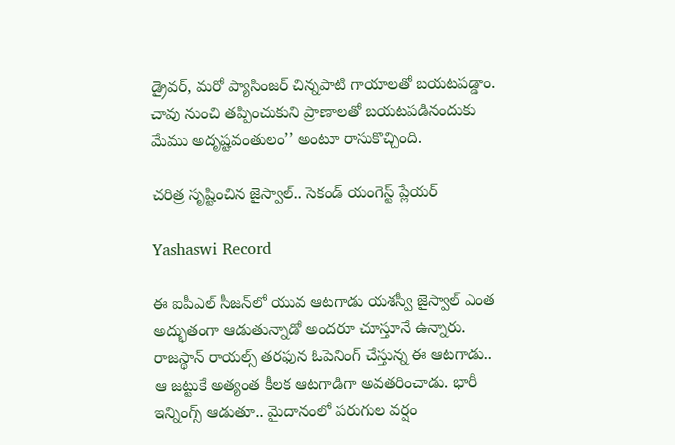డ్రైవర్‌, మరో ప్యాసింజర్‌ చిన్నపాటి గాయాలతో బయటపడ్డాం. చావు నుంచి తప్పించుకుని ప్రాణాలతో బయటపడినందుకు మేము అదృష్టవంతులం’’ అంటూ రాసుకొచ్చింది.

చరిత్ర సృష్టించిన జైస్వాల్.. సెకండ్ యంగెస్ట్ ప్లేయర్

Yashaswi Record

ఈ ఐపీఎల్ సీజన్‌లో యువ ఆటగాడు యశస్వీ జైస్వాల్ ఎంత అద్భుతంగా ఆడుతున్నాడో అందరూ చూస్తూనే ఉన్నారు. రాజస్థాన్ రాయల్స్ తరఫున ఓపెనింగ్ చేస్తున్న ఈ ఆటగాడు.. ఆ జట్టుకే అత్యంత కీలక ఆటగాడిగా అవతరించాడు. భారీ ఇన్నింగ్స్ ఆడుతూ.. మైదానంలో పరుగుల వర్షం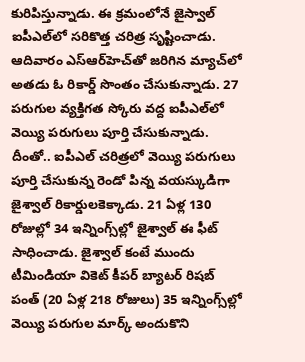కురిపిస్తున్నాడు. ఈ క్రమంలోనే జైస్వాల్ ఐపీఎల్‌లో సరికొత్త చరిత్ర సృష్టించాడు. ఆదివారం ఎస్ఆర్‌హెచ్‌తో జరిగిన మ్యాచ్‌లో అతడు ఓ రికార్డ్ సొంతం చేసుకున్నాడు. 27 పరుగుల వ్యక్తిగత స్కోరు వద్ద ఐపీఎల్‌లో వెయ్యి పరుగులు పూర్తి చేసుకున్నాడు. దీంతో.. ఐపీఎల్‌ చరిత్రలో వెయ్యి పరుగులు పూర్తి చేసుకున్న రెండో పిన్న వయస్కుడిగా జైశ్వాల్‌ రికార్డులకెక్కాడు. 21 ఏళ్ల 130 రోజుల్లో 34 ఇన్నింగ్స్‌ల్లో జైశ్వాల్‌ ఈ ఫీట్‌ సాధించాడు. జైశ్వాల్‌ కంటే ముందు టీమిండియా వికెట్ కీపర్ బ్యాటర్ రిషబ్‌ పంత్‌ (20 ఏళ్ల 218 రోజులు) 35 ఇన్నింగ్స్‌ల్లో వెయ్యి పరుగుల మార్క్‌ అందుకొని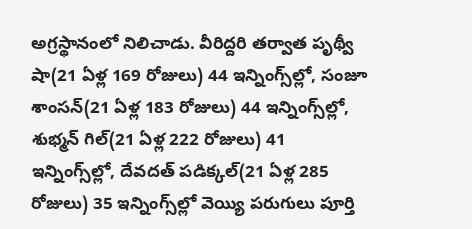అగ్రస్థానంలో నిలిచాడు. వీరిద్దరి తర్వాత పృథ్వీ షా(21 ఏళ్ల 169 రోజులు) 44 ఇన్నింగ్స్‌ల్లో, సంజూ శాంసన్‌(21 ఏళ్ల 183 రోజులు) 44 ఇన్నింగ్స్‌ల్లో, శుభ్మన్ గిల్‌(21 ఏళ్ల 222 రోజులు) 41 ఇన్నింగ్స్‌ల్లో, దేవదత్‌ పడిక్కల్‌(21 ఏళ్ల 285 రోజులు) 35 ఇన్నింగ్స్‌ల్లో వెయ్యి పరుగులు పూర్తి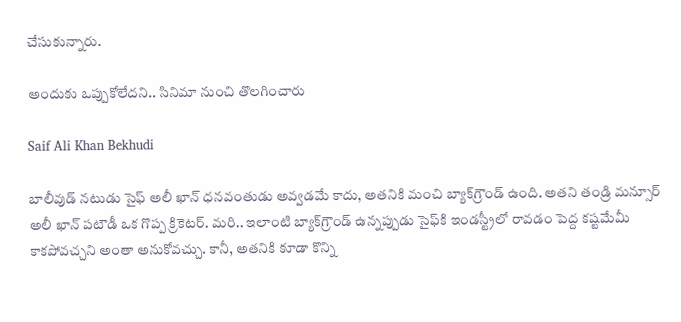చేసుకున్నారు.

అందుకు ఒప్పుకోలేదని.. సినిమా నుంచి తొలగించారు

Saif Ali Khan Bekhudi

బాలీవుడ్ నటుడు సైఫ్ అలీ ఖాన్ ధనవంతుడు అవ్వడమే కాదు, అతనికి మంచి బ్యాక్‌గ్రౌండ్ ఉంది. అతని తండ్రి మన్సూర్ అలీ ఖాన్ పటౌడీ ఒక గొప్ప క్రికెటర్. మరి.. ఇలాంటి బ్యాక్‌గ్రౌండ్ ఉన్నప్పుడు సైఫ్‌కి ఇండస్ట్రీలో రావడం పెద్ద కష్టమేమీ కాకపోవచ్చని అంతా అనుకోవచ్చు. కానీ, అతనికి కూడా కొన్ని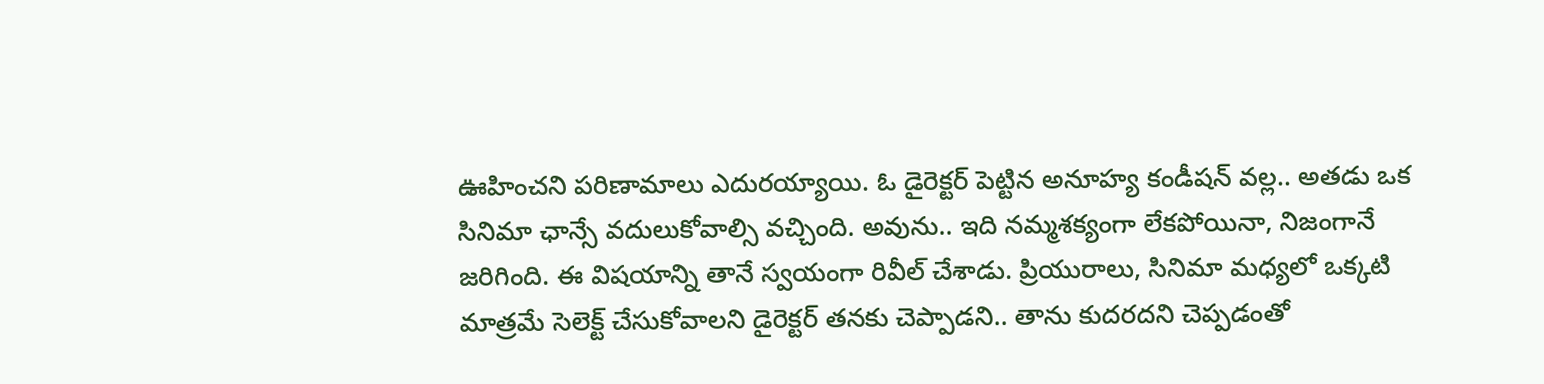ఊహించని పరిణామాలు ఎదురయ్యాయి. ఓ డైరెక్టర్ పెట్టిన అనూహ్య కండీషన్ వల్ల.. అతడు ఒక సినిమా ఛాన్సే వదులుకోవాల్సి వచ్చింది. అవును.. ఇది నమ్మశక్యంగా లేకపోయినా, నిజంగానే జరిగింది. ఈ విషయాన్ని తానే స్వయంగా రివీల్ చేశాడు. ప్రియురాలు, సినిమా మధ్యలో ఒక్కటి మాత్రమే సెలెక్ట్ చేసుకోవాలని డైరెక్టర్ తనకు చెప్పాడని.. తాను కుదరదని చెప్పడంతో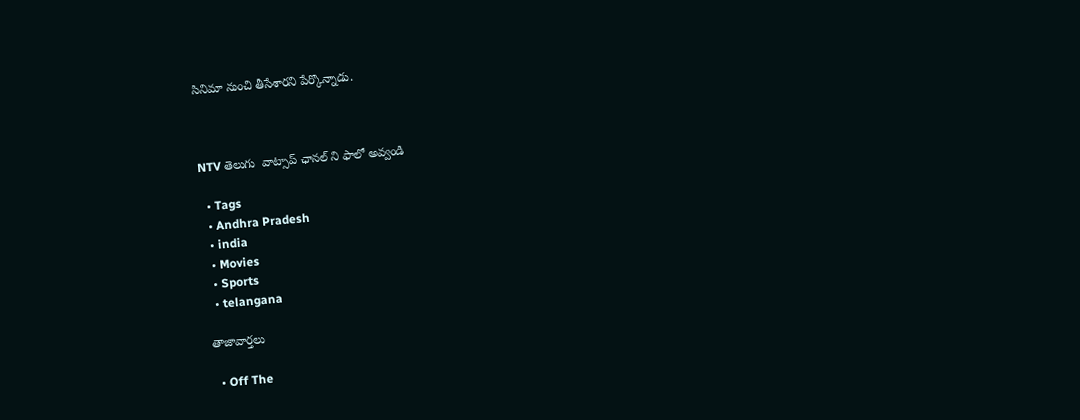సినిమా నుంచి తీసేశారని పేర్కొన్నాడు.



NTV తెలుగు  వాట్సాప్ ఛానల్ ని ఫాలో అవ్వండి

  • Tags
  • Andhra Pradesh
  • india
  • Movies
  • Sports
  • telangana

తాజావార్తలు

  • Off The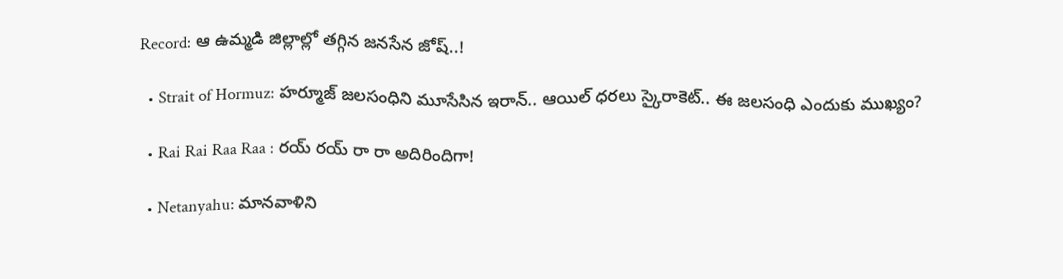Record: ఆ ఉమ్మడి జిల్లాల్లో తగ్గిన జనసేన జోష్..!

  • Strait of Hormuz: హర్మూజ్‌ జలసంధిని మూసేసిన ఇరాన్.. ఆయిల్ ధరలు స్కైరాకెట్.. ఈ జలసంధి ఎందుకు ముఖ్యం?

  • Rai Rai Raa Raa : రయ్ రయ్ రా రా అదిరిందిగా!

  • Netanyahu: మానవాళిని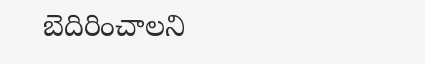బెదిరించాలని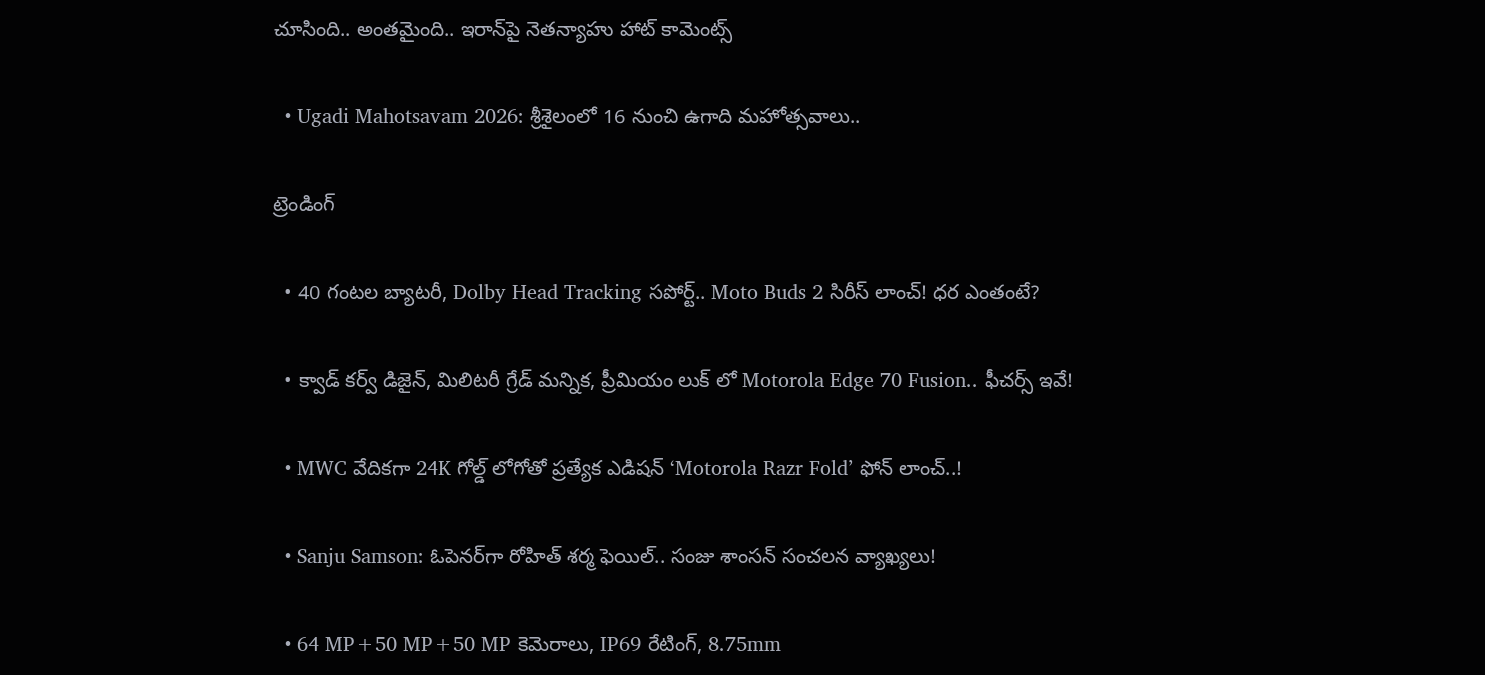చూసింది.. అంతమైంది.. ఇరాన్‌పై నెతన్యాహు హాట్ కామెంట్స్

  • Ugadi Mahotsavam 2026: శ్రీశైలంలో 16 నుంచి ఉగాది మహోత్సవాలు..

ట్రెండింగ్‌

  • 40 గంటల బ్యాటరీ, Dolby Head Tracking సపోర్ట్.. Moto Buds 2 సిరీస్ లాంచ్! ధర ఎంతంటే?

  • క్వాడ్ కర్వ్ డిజైన్, మిలిటరీ గ్రేడ్ మన్నిక, ప్రీమియం లుక్ లో Motorola Edge 70 Fusion.. ఫీచర్స్ ఇవే!

  • MWC వేదికగా 24K గోల్డ్ లోగోతో ప్రత్యేక ఎడిషన్ ‘Motorola Razr Fold’ ఫోన్ లాంచ్..!

  • Sanju Samson: ఓపెనర్‌గా రోహిత్ శర్మ ఫెయిల్.. సంజు శాంసన్ సంచలన వ్యాఖ్యలు!

  • 64 MP+50 MP+50 MP కెమెరాలు, IP69 రేటింగ్, 8.75mm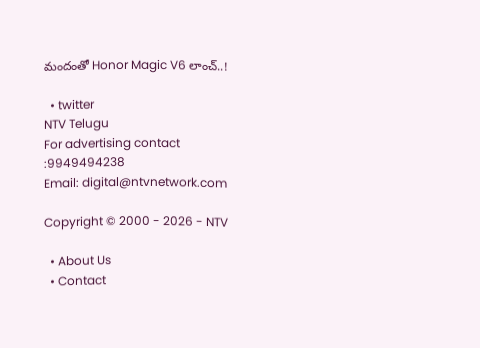మందంతో Honor Magic V6 లాంచ్..!

  • twitter
NTV Telugu
For advertising contact :9949494238
Email: digital@ntvnetwork.com

Copyright © 2000 - 2026 - NTV

  • About Us
  • Contact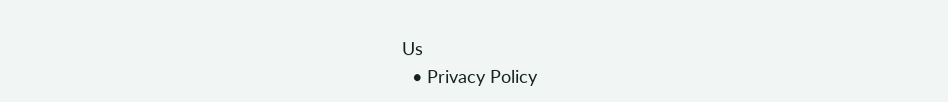Us
  • Privacy Policy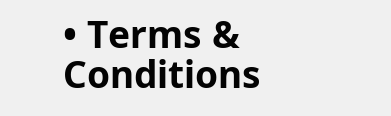• Terms & Conditions